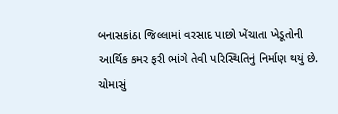બનાસકાંઠા જિલ્લામાં વરસાદ પાછો ખેંચાતા ખેડૂતોની આર્થિક કમર ફરી ભાંગે તેવી પરિસ્થિતિનું નિર્માણ થયું છે. ચોમાસું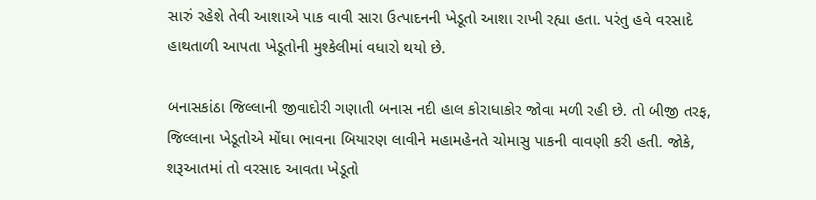સારું રહેશે તેવી આશાએ પાક વાવી સારા ઉત્પાદનની ખેડૂતો આશા રાખી રહ્યા હતા. પરંતુ હવે વરસાદે હાથતાળી આપતા ખેડૂતોની મુશ્કેલીમાં વધારો થયો છે.

બનાસકાંઠા જિલ્લાની જીવાદોરી ગણાતી બનાસ નદી હાલ કોરાધાકોર જોવા મળી રહી છે. તો બીજી તરફ, જિલ્લાના ખેડૂતોએ મોંઘા ભાવના બિયારણ લાવીને મહામહેનતે ચોમાસુ પાકની વાવણી કરી હતી. જોકે, શરૂઆતમાં તો વરસાદ આવતા ખેડૂતો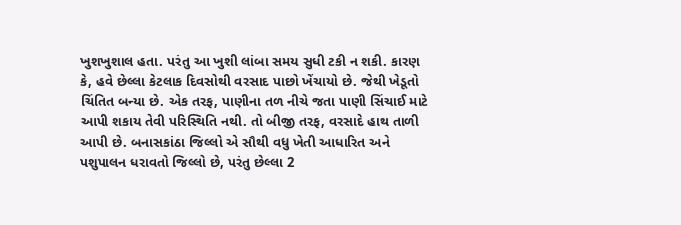ખુશખુશાલ હતા. પરંતુ આ ખુશી લાંબા સમય સુધી ટકી ન શકી. કારણ કે, હવે છેલ્લા કેટલાક દિવસોથી વરસાદ પાછો ખેંચાયો છે. જેથી ખેડૂતો ચિંતિત બન્યા છે. એક તરફ, પાણીના તળ નીચે જતા પાણી સિંચાઈ માટે આપી શકાય તેવી પરિસ્થિતિ નથી. તો બીજી તરફ, વરસાદે હાથ તાળી આપી છે. બનાસકાંઠા જિલ્લો એ સૌથી વધુ ખેતી આધારિત અને પશુપાલન ધરાવતો જિલ્લો છે, પરંતુ છેલ્લા 2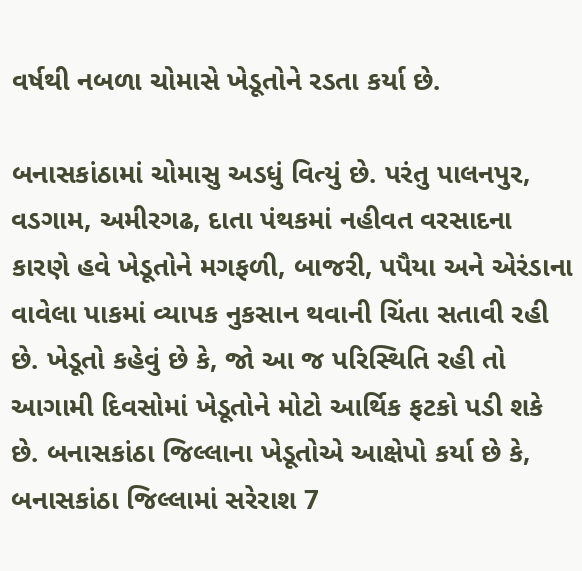વર્ષથી નબળા ચોમાસે ખેડૂતોને રડતા કર્યા છે.

બનાસકાંઠામાં ચોમાસુ અડધું વિત્યું છે. પરંતુ પાલનપુર, વડગામ, અમીરગઢ, દાતા પંથકમાં નહીવત વરસાદના કારણે હવે ખેડૂતોને મગફળી, બાજરી, પપૈયા અને એરંડાના વાવેલા પાકમાં વ્યાપક નુકસાન થવાની ચિંતા સતાવી રહી છે. ખેડૂતો કહેવું છે કે, જો આ જ પરિસ્થિતિ રહી તો આગામી દિવસોમાં ખેડૂતોને મોટો આર્થિક ફટકો પડી શકે છે. બનાસકાંઠા જિલ્લાના ખેડૂતોએ આક્ષેપો કર્યા છે કે, બનાસકાંઠા જિલ્લામાં સરેરાશ 7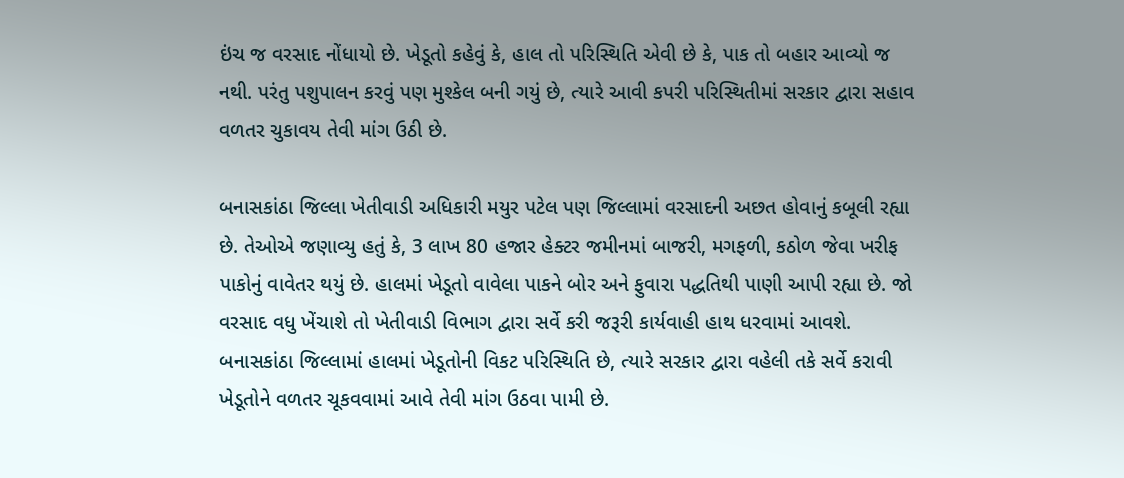ઇંચ જ વરસાદ નોંધાયો છે. ખેડૂતો કહેવું કે, હાલ તો પરિસ્થિતિ એવી છે કે, પાક તો બહાર આવ્યો જ નથી. પરંતુ પશુપાલન કરવું પણ મુશ્કેલ બની ગયું છે, ત્યારે આવી કપરી પરિસ્થિતીમાં સરકાર દ્વારા સહાવ વળતર ચુકાવય તેવી માંગ ઉઠી છે.

બનાસકાંઠા જિલ્લા ખેતીવાડી અધિકારી મયુર પટેલ પણ જિલ્લામાં વરસાદની અછત હોવાનું કબૂલી રહ્યા છે. તેઓએ જણાવ્યુ હતું કે, 3 લાખ 80 હજાર હેક્ટર જમીનમાં બાજરી, મગફળી, કઠોળ જેવા ખરીફ પાકોનું વાવેતર થયું છે. હાલમાં ખેડૂતો વાવેલા પાકને બોર અને ફુવારા પદ્ધતિથી પાણી આપી રહ્યા છે. જો વરસાદ વધુ ખેંચાશે તો ખેતીવાડી વિભાગ દ્વારા સર્વે કરી જરૂરી કાર્યવાહી હાથ ધરવામાં આવશે. બનાસકાંઠા જિલ્લામાં હાલમાં ખેડૂતોની વિકટ પરિસ્થિતિ છે, ત્યારે સરકાર દ્વારા વહેલી તકે સર્વે કરાવી ખેડૂતોને વળતર ચૂકવવામાં આવે તેવી માંગ ઉઠવા પામી છે.